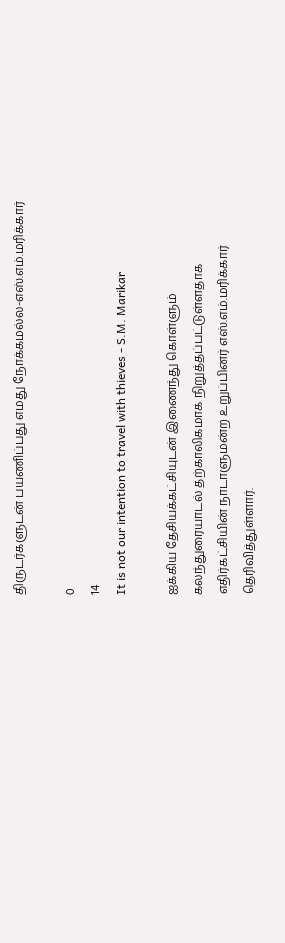திருடர்களுடன் பயணிப்பது எமது நோக்கமல்ல-எஸ்.எம்.மரிக்கார்

0
14
It is not our intention to travel with thieves - S.M. Marikar

ஐக்கிய தேசியக்கட்சியுடன் இணைந்து கொள்ளும் கலந்துரையாடல் தற்காலிகமாக நிறுத்தப்பட்டுள்ளதாக எதிர்கட்சியின் நாடாளுமன்ற உறுப்பினர் எஸ்.எம்.மரிக்கார் தெரிவித்துள்ளார்.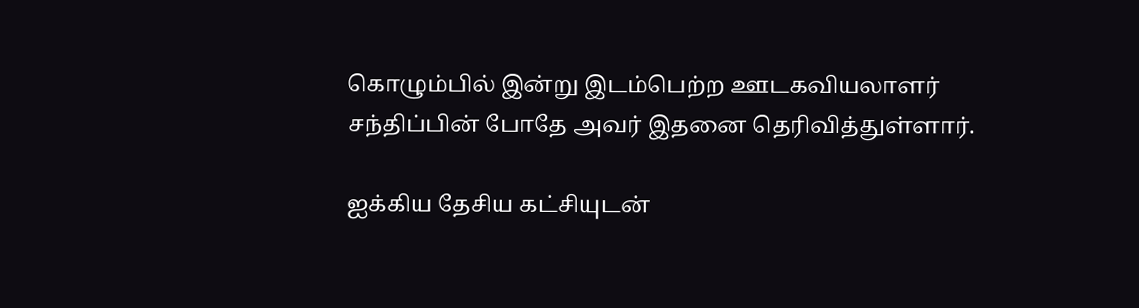கொழும்பில் இன்று இடம்பெற்ற ஊடகவியலாளர் சந்திப்பின் போதே அவர் இதனை தெரிவித்துள்ளார்.

ஐக்கிய தேசிய கட்சியுடன்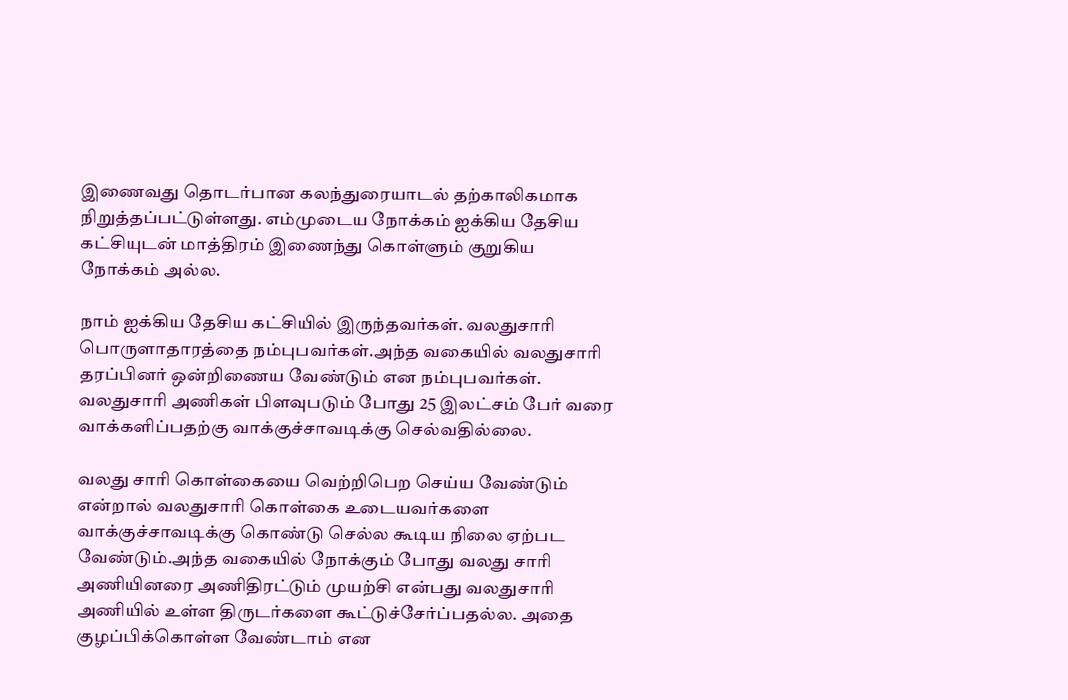இணைவது தொடர்பான கலந்துரையாடல் தற்காலிகமாக நிறுத்தப்பட்டுள்ளது. எம்முடைய நோக்கம் ஐக்கிய தேசிய கட்சியுடன் மாத்திரம் இணைந்து கொள்ளும் குறுகிய நோக்கம் அல்ல.

நாம் ஐக்கிய தேசிய கட்சியில் இருந்தவர்கள். வலதுசாரி பொருளாதாரத்தை நம்புபவர்கள்.அந்த வகையில் வலதுசாரி தரப்பினர் ஒன்றிணைய வேண்டும் என நம்புபவர்கள்.
வலதுசாரி அணிகள் பிளவுபடும் போது 25 இலட்சம் பேர் வரை வாக்களிப்பதற்கு வாக்குச்சாவடிக்கு செல்வதில்லை.

வலது சாரி கொள்கையை வெற்றிபெற செய்ய வேண்டும் என்றால் வலதுசாரி கொள்கை உடையவர்களை வாக்குச்சாவடிக்கு கொண்டு செல்ல கூடிய நிலை ஏற்பட வேண்டும்.அந்த வகையில் நோக்கும் போது வலது சாரி அணியினரை அணிதிரட்டும் முயற்சி என்பது வலதுசாரி அணியில் உள்ள திருடர்களை கூட்டுச்சேர்ப்பதல்ல. அதை குழப்பிக்கொள்ள வேண்டாம் என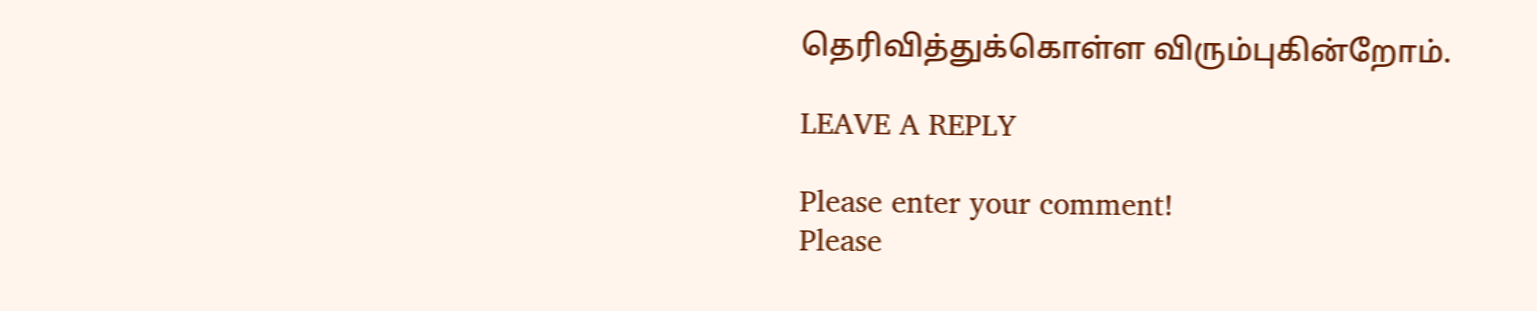தெரிவித்துக்கொள்ள விரும்புகின்றோம்.

LEAVE A REPLY

Please enter your comment!
Please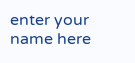enter your name here